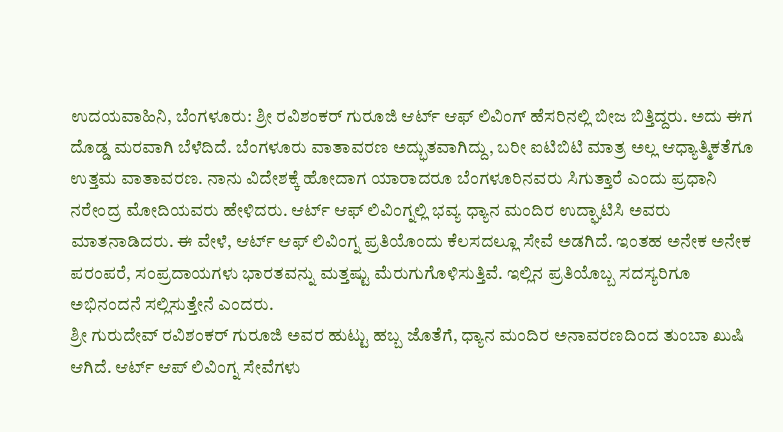ಉದಯವಾಹಿನಿ, ಬೆಂಗಳೂರು: ಶ್ರೀ ರವಿಶಂಕರ್ ಗುರೂಜಿ ಆರ್ಟ್ ಆಫ್ ಲಿವಿಂಗ್ ಹೆಸರಿನಲ್ಲಿ ಬೀಜ ಬಿತ್ತಿದ್ದರು. ಅದು ಈಗ ದೊಡ್ಡ ಮರವಾಗಿ ಬೆಳೆದಿದೆ. ಬೆಂಗಳೂರು ವಾತಾವರಣ ಅದ್ಭುತವಾಗಿದ್ದು, ಬರೀ ಐಟಿಬಿಟಿ ಮಾತ್ರ ಅಲ್ಲ ಆಧ್ಯಾತ್ಮಿಕತೆಗೂ ಉತ್ತಮ ವಾತಾವರಣ. ನಾನು ವಿದೇಶಕ್ಕೆ ಹೋದಾಗ ಯಾರಾದರೂ ಬೆಂಗಳೂರಿನವರು ಸಿಗುತ್ತಾರೆ ಎಂದು ಪ್ರಧಾನಿ ನರೇಂದ್ರ ಮೋದಿಯವರು ಹೇಳಿದರು. ಆರ್ಟ್ ಆಫ್ ಲಿವಿಂಗ್ನಲ್ಲಿ ಭವ್ಯ ಧ್ಯಾನ ಮಂದಿರ ಉದ್ಘಾಟಿಸಿ ಅವರು ಮಾತನಾಡಿದರು. ಈ ವೇಳೆ, ಆರ್ಟ್ ಆಫ್ ಲಿವಿಂಗ್ನ ಪ್ರತಿಯೊಂದು ಕೆಲಸದಲ್ಲೂ ಸೇವೆ ಅಡಗಿದೆ. ಇಂತಹ ಅನೇಕ ಅನೇಕ ಪರಂಪರೆ, ಸಂಪ್ರದಾಯಗಳು ಭಾರತವನ್ನು ಮತ್ತಷ್ಟು ಮೆರುಗುಗೊಳಿಸುತ್ತಿವೆ. ಇಲ್ಲಿನ ಪ್ರತಿಯೊಬ್ಬ ಸದಸ್ಯರಿಗೂ ಅಭಿನಂದನೆ ಸಲ್ಲಿಸುತ್ತೇನೆ ಎಂದರು.
ಶ್ರೀ ಗುರುದೇವ್ ರವಿಶಂಕರ್ ಗುರೂಜಿ ಅವರ ಹುಟ್ಟು ಹಬ್ಬ ಜೊತೆಗೆ, ಧ್ಯಾನ ಮಂದಿರ ಅನಾವರಣದಿಂದ ತುಂಬಾ ಖುಷಿ ಆಗಿದೆ. ಆರ್ಟ್ ಆಪ್ ಲಿವಿಂಗ್ನ ಸೇವೆಗಳು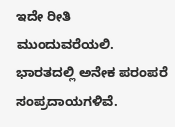ಇದೇ ರೀತಿ ಮುಂದುವರೆಯಲಿ. ಭಾರತದಲ್ಲಿ ಅನೇಕ ಪರಂಪರೆ ಸಂಪ್ರದಾಯಗಳಿವೆ.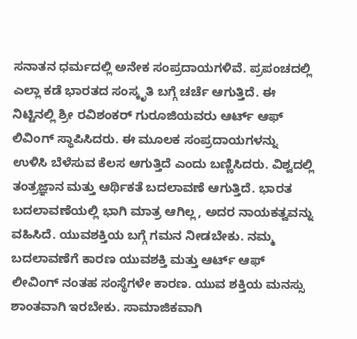ಸನಾತನ ಧರ್ಮದಲ್ಲಿ ಅನೇಕ ಸಂಪ್ರದಾಯಗಳಿವೆ. ಪ್ರಪಂಚದಲ್ಲಿ ಎಲ್ಲಾ ಕಡೆ ಭಾರತದ ಸಂಸ್ಕೃತಿ ಬಗ್ಗೆ ಚರ್ಚೆ ಆಗುತ್ತಿದೆ. ಈ ನಿಟ್ಟಿನಲ್ಲಿ ಶ್ರೀ ರವಿಶಂಕರ್ ಗುರೂಜಿಯವರು ಆರ್ಟ್ ಆಫ್ ಲಿವಿಂಗ್ ಸ್ಥಾಪಿಸಿದರು. ಈ ಮೂಲಕ ಸಂಪ್ರದಾಯಗಳನ್ನು ಉಳಿಸಿ ಬೆಳೆಸುವ ಕೆಲಸ ಆಗುತ್ತಿದೆ ಎಂದು ಬಣ್ಣಿಸಿದರು. ವಿಶ್ವದಲ್ಲಿ ತಂತ್ರಜ್ಞಾನ ಮತ್ತು ಆರ್ಥಿಕತೆ ಬದಲಾವಣೆ ಆಗುತ್ತಿದೆ. ಭಾರತ ಬದಲಾವಣೆಯಲ್ಲಿ ಭಾಗಿ ಮಾತ್ರ ಆಗಿಲ್ಲ, ಅದರ ನಾಯಕತ್ವವನ್ನು ವಹಿಸಿದೆ. ಯುವಶಕ್ತಿಯ ಬಗ್ಗೆ ಗಮನ ನೀಡಬೇಕು. ನಮ್ಮ ಬದಲಾವಣೆಗೆ ಕಾರಣ ಯುವಶಕ್ತಿ ಮತ್ತು ಆರ್ಟ್ ಆಫ್ ಲೀವಿಂಗ್ ನಂತಹ ಸಂಸ್ಥೆಗಳೇ ಕಾರಣ. ಯುವ ಶಕ್ತಿಯ ಮನಸ್ಸು ಶಾಂತವಾಗಿ ಇರಬೇಕು. ಸಾಮಾಜಿಕವಾಗಿ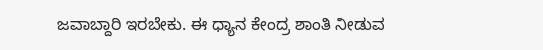ಜವಾಬ್ದಾರಿ ಇರಬೇಕು. ಈ ಧ್ಯಾನ ಕೇಂದ್ರ ಶಾಂತಿ ನೀಡುವ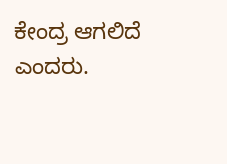ಕೇಂದ್ರ ಆಗಲಿದೆ ಎಂದರು.